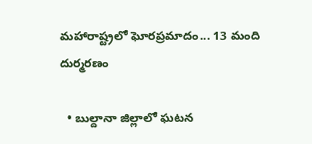మహారాష్ట్రలో ఘోరప్రమాదం... 13 మంది దుర్మరణం

  • బుల్దానా జిల్లాలో ఘటన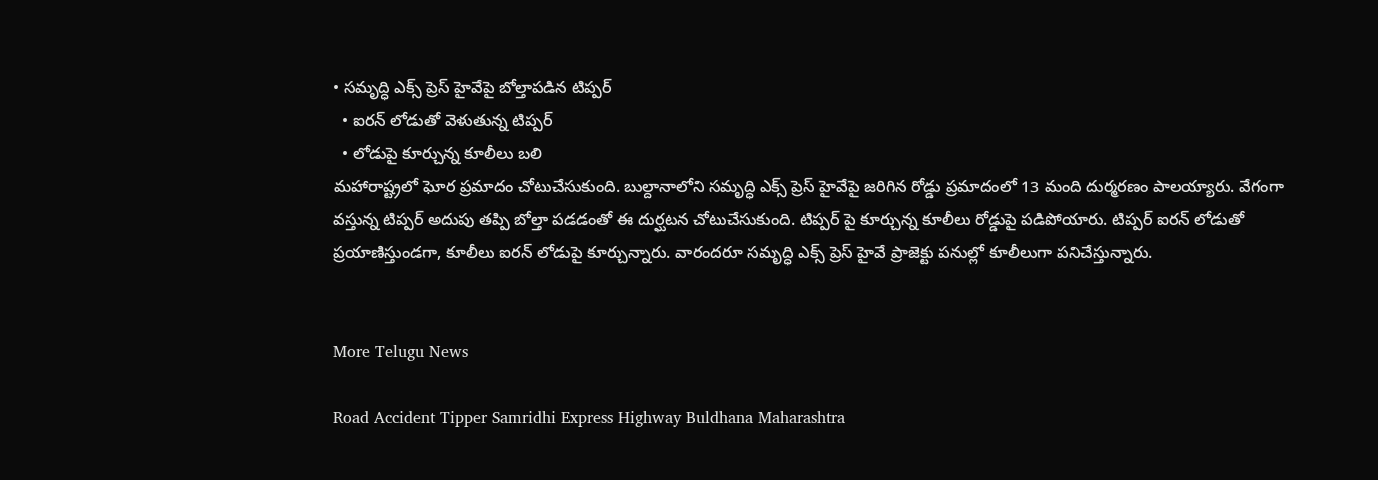• సమృద్ధి ఎక్స్ ప్రెస్ హైవేపై బోల్తాపడిన టిప్పర్
  • ఐరన్ లోడుతో వెళుతున్న టిప్పర్
  • లోడుపై కూర్చున్న కూలీలు బలి
మహారాష్ట్రలో ఘోర ప్రమాదం చోటుచేసుకుంది. బుల్దానాలోని సమృద్ధి ఎక్స్ ప్రెస్ హైవేపై జరిగిన రోడ్డు ప్రమాదంలో 13 మంది దుర్మరణం పాలయ్యారు. వేగంగా వస్తున్న టిప్పర్ అదుపు తప్పి బోల్తా పడడంతో ఈ దుర్ఘటన చోటుచేసుకుంది. టిప్పర్ పై కూర్చున్న కూలీలు రోడ్డుపై పడిపోయారు. టిప్పర్ ఐరన్ లోడుతో ప్రయాణిస్తుండగా, కూలీలు ఐరన్ లోడుపై కూర్చున్నారు. వారందరూ సమృద్ధి ఎక్స్ ప్రెస్ హైవే ప్రాజెక్టు పనుల్లో కూలీలుగా పనిచేస్తున్నారు.


More Telugu News

Road Accident Tipper Samridhi Express Highway Buldhana Maharashtra